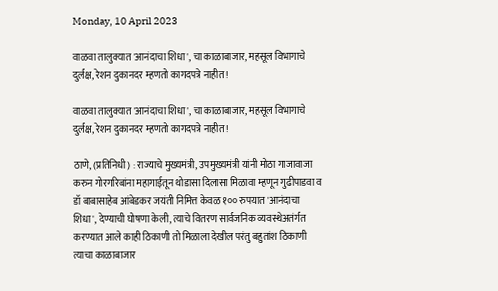Monday, 10 April 2023

वाळवा तालुक्यात 'आनंदाचा शिधा', चा काळाबाजार, महसूल विभागाचे दुर्लक्ष, रेशन दुकानदर म्हणतो कागदपत्रे नाहीत !

वाळवा तालुक्यात 'आनंदाचा शिधा', चा काळाबाजार, महसूल विभागाचे दुर्लक्ष, रेशन दुकानदर म्हणतो कागदपत्रे नाहीत !

ठाणे, (प्रतिनिधी) : राज्याचे मुख्यमंत्री, उपमुख्यमंत्री यांनी मोठा गाजावाजा करुन गोरगरिबांना महागाईतून थोडासा दिलासा मिळावा म्हणून गुढीपाडवा व डॉ बाबासाहेब आंबेडकर जयंती निमित्त केवळ १०० रुपयात 'आनंदाचा शिधा', देण्याची घोषणा केली, त्याचे वितरण सार्वजनिक व्यवस्थेअतंर्गत करण्यात आले काही ठिकाणी तो मिळाला देखील परंतु बहुतांश ठिकाणी त्याचा काळाबाजार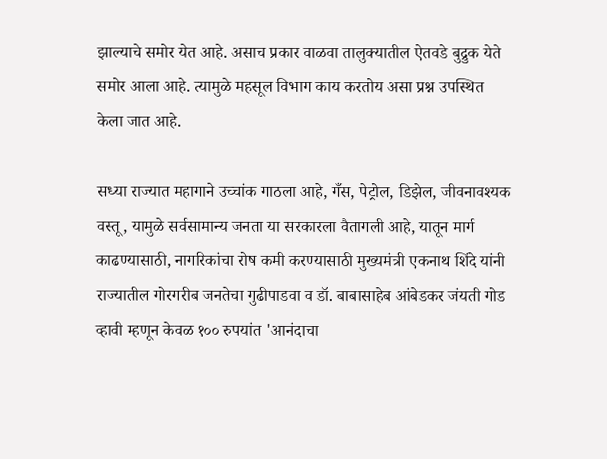झाल्याचे समोर येत आहे. असाच प्रकार वाळवा तालुक्यातील ऐतवडे बुद्रुक येते समोर आला आहे. त्यामुळे महसूल विभाग काय करतोय असा प्रश्न उपस्थित केला जात आहे.

सध्या राज्यात महागाने उच्चांक गाठला आहे, गँस, पेट्रोल, डिझेल, जीवनावश्यक वस्तू, यामुळे सर्वसामान्य जनता या सरकारला वैतागली आहे, यातून मार्ग काढण्यासाठी, नागरिकांचा रोष कमी करण्यासाठी मुख्यमंत्री एकनाथ शिंदे यांनी राज्यातील गोरगरीब जनतेचा गुढीपाडवा व डॉ. बाबासाहेब आंबेडकर जंयती गोड व्हावी म्हणून केवळ १०० रुपयांत 'आनंदाचा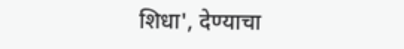शिधा', देण्याचा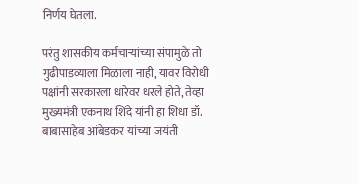निर्णय घेतला.

परंतु शासकीय कर्मचाऱ्यांच्या संपामुळे तो गुढीपाडव्याला मिळाला नाही, यावर विरोधी पक्षांनी सरकारला धारेवर धरले होते, तेव्हा मुख्यमंत्री एकनाथ शिंदे यांनी हा शिधा डॉ. बाबासाहेब आंबेडकर यांच्या जयंती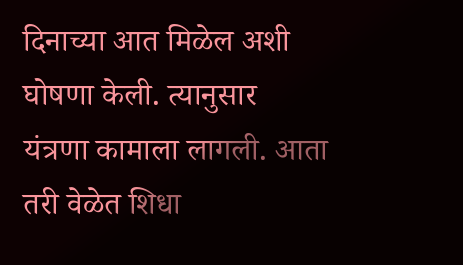दिनाच्या आत मिळेल अशी घोषणा केली. त्यानुसार यंत्रणा कामाला लागली. आता तरी वेळेत शिधा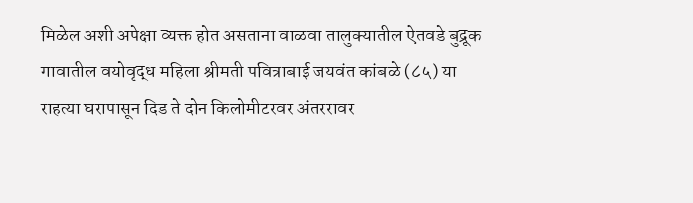मिळेल अशी अपेक्षा व्यक्त होत असताना वाळवा तालुक्यातील ऐतवडे बुद्रूक गावातील वयोवृद्ध महिला श्रीमती पवित्राबाई जयवंत कांबळे (८५) या राहत्या घरापासून दिड ते दोन किलोमीटरवर अंतररावर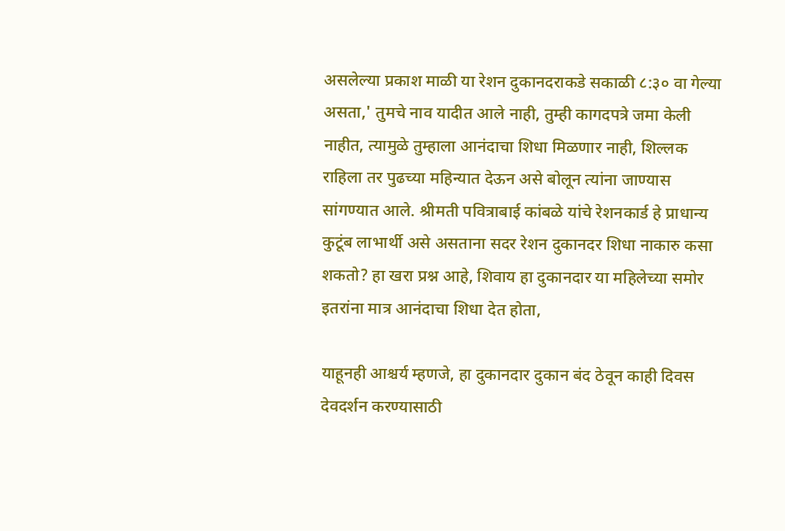असलेल्या प्रकाश माळी या रेशन दुकानदराकडे सकाळी ८:३० वा गेल्या असता,' तुमचे नाव यादीत आले नाही, तुम्ही कागदपत्रे जमा केली नाहीत, त्यामुळे तुम्हाला आनंदाचा शिधा मिळणार नाही, शिल्लक राहिला तर पुढच्या महिन्यात देऊन असे बोलून त्यांना जाण्यास सांगण्यात आले. श्रीमती पवित्राबाई कांबळे यांचे रेशनकार्ड हे प्राधान्य कुटूंब लाभार्थी असे असताना सदर रेशन दुकानदर शिधा नाकारु कसा शकतो? हा खरा प्रश्न आहे, शिवाय हा दुकानदार या महिलेच्या समोर इतरांना मात्र आनंदाचा शिधा देत होता,

याहूनही आश्चर्य म्हणजे, हा दुकानदार दुकान बंद ठेवून काही दिवस देवदर्शन करण्यासाठी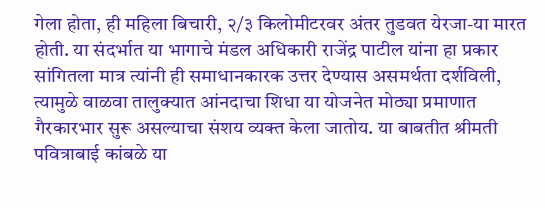गेला होता, ही महिला बिचारी, २/३ किलोमीटरवर अंतर तुडवत येरजा-या मारत होती. या संदर्भात या भागाचे मंडल अधिकारी राजेंद्र पाटील यांना हा प्रकार सांगितला मात्र त्यांनी ही समाधानकारक उत्तर देण्यास असमर्थता दर्शविली, त्यामुळे वाळवा तालुक्यात आंनदाचा शिधा या योजनेत मोठ्या प्रमाणात गैरकारभार सुरू असल्याचा संशय व्यक्त केला जातोय. या बाबतीत श्रीमती पवित्राबाई कांबळे या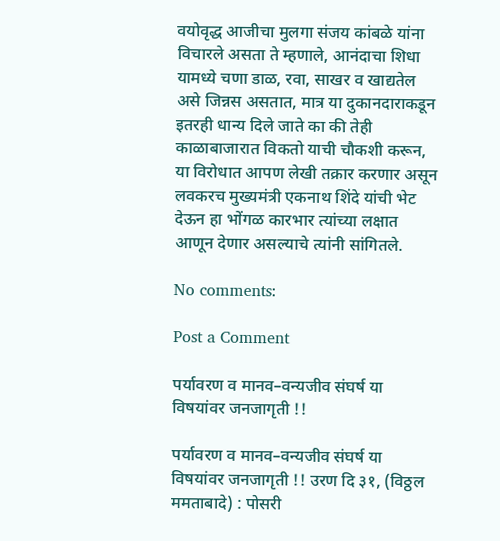वयोवृद्ध आजीचा मुलगा संजय कांबळे यांना विचारले असता ते म्हणाले, आनंदाचा शिधा यामध्ये चणा डाळ, रवा, साखर व खाद्यतेल असे जिन्नस असतात, मात्र या दुकानदाराकडून इतरही धान्य दिले जाते का की तेही काळाबाजारात विकतो याची चौकशी करून, या विरोधात आपण लेखी तक्रार करणार असून लवकरच मुख्यमंत्री एकनाथ शिंदे यांची भेट देऊन हा भोंगळ कारभार त्यांच्या लक्षात आणून देणार असल्याचे त्यांनी सांगितले.

No comments:

Post a Comment

पर्यावरण व मानव–वन्यजीव संघर्ष या विषयांवर जनजागृती !!

पर्यावरण व मानव–वन्यजीव संघर्ष या विषयांवर जनजागृती !! उरण दि ३१, (विठ्ठल ममताबादे) : पोसरी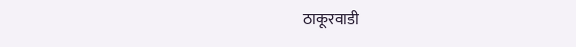ठाकूरवाडी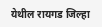येथील रायगड जिल्हा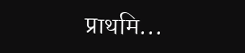प्राथमि...